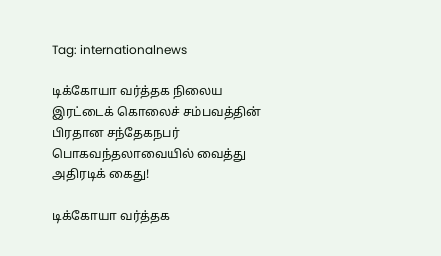Tag: internationalnews

டிக்கோயா வர்த்தக நிலைய இரட்டைக் கொலைச் சம்பவத்தின் பிரதான சந்தேகநபர் பொகவந்தலாவையில் வைத்து அதிரடிக் கைது!

டிக்கோயா வர்த்தக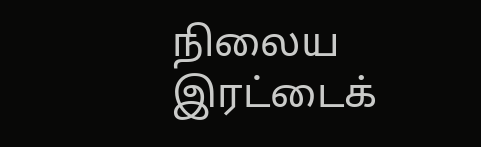நிலைய இரட்டைக்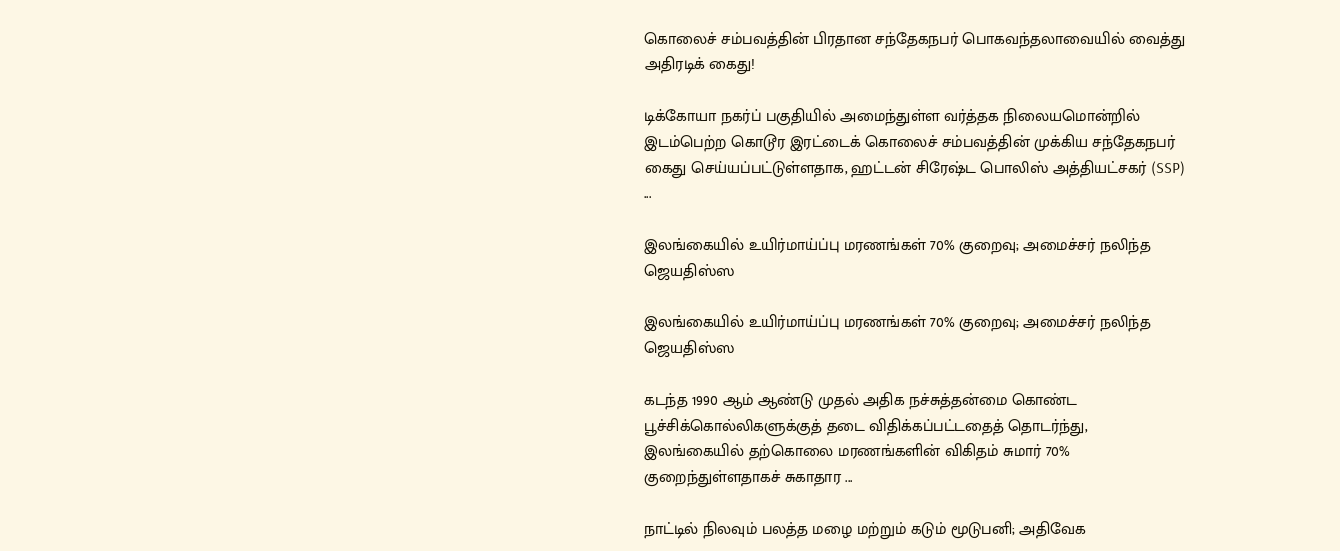கொலைச் சம்பவத்தின் பிரதான சந்தேகநபர் பொகவந்தலாவையில் வைத்து அதிரடிக் கைது!

டிக்கோயா நகர்ப் பகுதியில் அமைந்துள்ள வர்த்தக நிலையமொன்றில் இடம்பெற்ற கொடூர இரட்டைக் கொலைச் சம்பவத்தின் முக்கிய சந்தேகநபர் கைது செய்யப்பட்டுள்ளதாக, ஹட்டன் சிரேஷ்ட பொலிஸ் அத்தியட்சகர் (SSP) ...

இலங்கையில் உயிர்மாய்ப்பு மரணங்கள் 70% குறைவு; அமைச்சர் நலிந்த ஜெயதிஸ்ஸ

இலங்கையில் உயிர்மாய்ப்பு மரணங்கள் 70% குறைவு; அமைச்சர் நலிந்த ஜெயதிஸ்ஸ

கடந்த 1990 ஆம் ஆண்டு முதல் அதிக நச்சுத்தன்மை கொண்ட பூச்சிக்கொல்லிகளுக்குத் தடை விதிக்கப்பட்டதைத் தொடர்ந்து, இலங்கையில் தற்கொலை மரணங்களின் விகிதம் சுமார் 70% குறைந்துள்ளதாகச் சுகாதார ...

நாட்டில் நிலவும் பலத்த மழை மற்றும் கடும் மூடுபனி; அதிவேக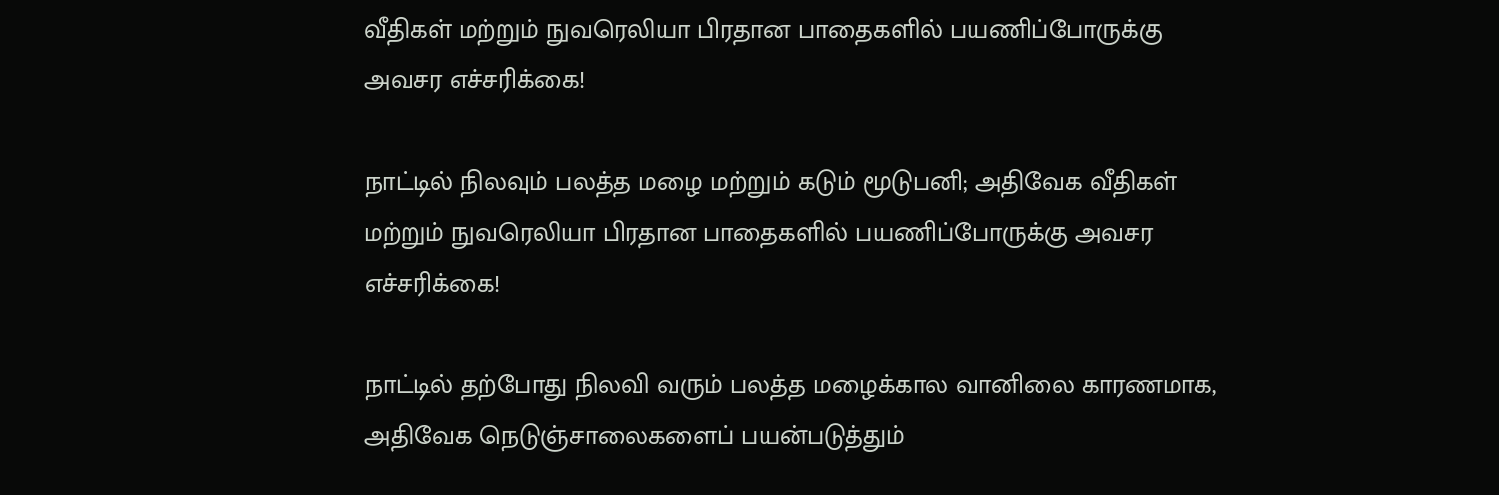வீதிகள் மற்றும் நுவரெலியா பிரதான பாதைகளில் பயணிப்போருக்கு அவசர எச்சரிக்கை!

நாட்டில் நிலவும் பலத்த மழை மற்றும் கடும் மூடுபனி; அதிவேக வீதிகள் மற்றும் நுவரெலியா பிரதான பாதைகளில் பயணிப்போருக்கு அவசர எச்சரிக்கை!

நாட்டில் தற்போது நிலவி வரும் பலத்த மழைக்கால வானிலை காரணமாக, அதிவேக நெடுஞ்சாலைகளைப் பயன்படுத்தும்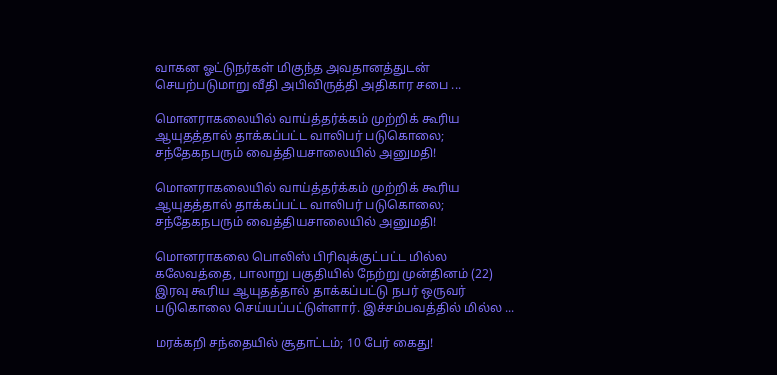வாகன ஓட்டுநர்கள் மிகுந்த அவதானத்துடன் செயற்படுமாறு வீதி அபிவிருத்தி அதிகார சபை ...

மொனராகலையில் வாய்த்தர்க்கம் முற்றிக் கூரிய ஆயுதத்தால் தாக்கப்பட்ட வாலிபர் படுகொலை; சந்தேகநபரும் வைத்தியசாலையில் அனுமதி!

மொனராகலையில் வாய்த்தர்க்கம் முற்றிக் கூரிய ஆயுதத்தால் தாக்கப்பட்ட வாலிபர் படுகொலை; சந்தேகநபரும் வைத்தியசாலையில் அனுமதி!

மொனராகலை பொலிஸ் பிரிவுக்குட்பட்ட மில்ல கலேவத்தை, பாலாறு பகுதியில் நேற்று முன்தினம் (22) இரவு கூரிய ஆயுதத்தால் தாக்கப்பட்டு நபர் ஒருவர் படுகொலை செய்யப்பட்டுள்ளார். இச்சம்பவத்தில் மில்ல ...

மரக்கறி சந்தையில் சூதாட்டம்; 10 பேர் கைது!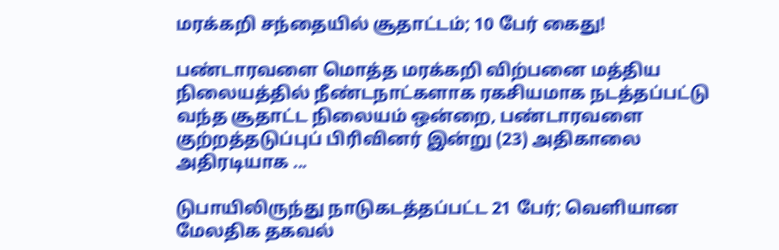மரக்கறி சந்தையில் சூதாட்டம்; 10 பேர் கைது!

பண்டாரவளை மொத்த மரக்கறி விற்பனை மத்திய நிலையத்தில் நீண்டநாட்களாக ரகசியமாக நடத்தப்பட்டு வந்த சூதாட்ட நிலையம் ஒன்றை, பண்டாரவளை குற்றத்தடுப்புப் பிரிவினர் இன்று (23) அதிகாலை அதிரடியாக ...

டுபாயிலிருந்து நாடுகடத்தப்பட்ட 21 பேர்; வௌியான மேலதிக தகவல்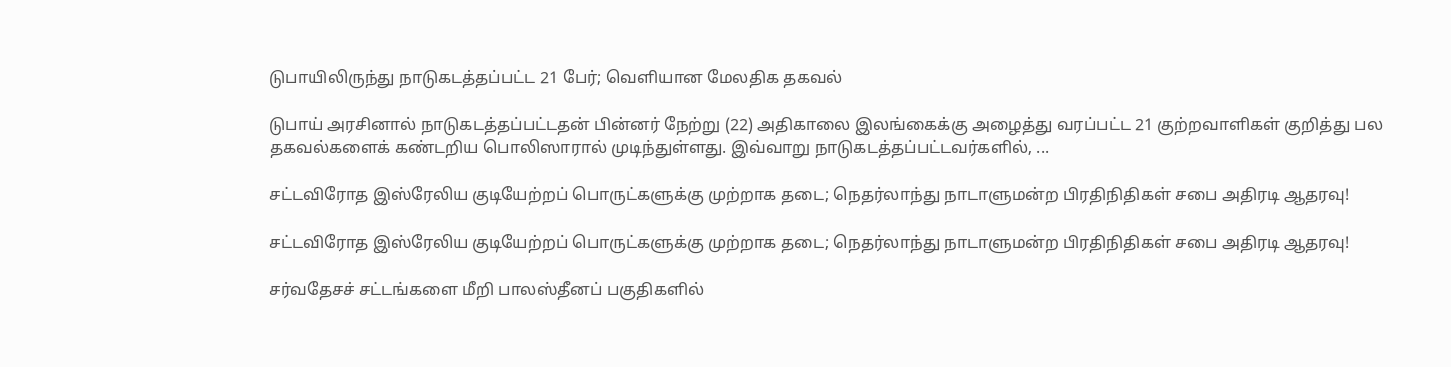டுபாயிலிருந்து நாடுகடத்தப்பட்ட 21 பேர்; வௌியான மேலதிக தகவல்

டுபாய் அரசினால் நாடுகடத்தப்பட்டதன் பின்னர் நேற்று (22) அதிகாலை இலங்கைக்கு அழைத்து வரப்பட்ட 21 குற்றவாளிகள் குறித்து பல தகவல்களைக் கண்டறிய பொலிஸாரால் முடிந்துள்ளது. இவ்வாறு நாடுகடத்தப்பட்டவர்களில், ...

சட்டவிரோத இஸ்ரேலிய குடியேற்றப் பொருட்களுக்கு முற்றாக தடை; நெதர்லாந்து நாடாளுமன்ற பிரதிநிதிகள் சபை அதிரடி ஆதரவு!

சட்டவிரோத இஸ்ரேலிய குடியேற்றப் பொருட்களுக்கு முற்றாக தடை; நெதர்லாந்து நாடாளுமன்ற பிரதிநிதிகள் சபை அதிரடி ஆதரவு!

சர்வதேசச் சட்டங்களை மீறி பாலஸ்தீனப் பகுதிகளில்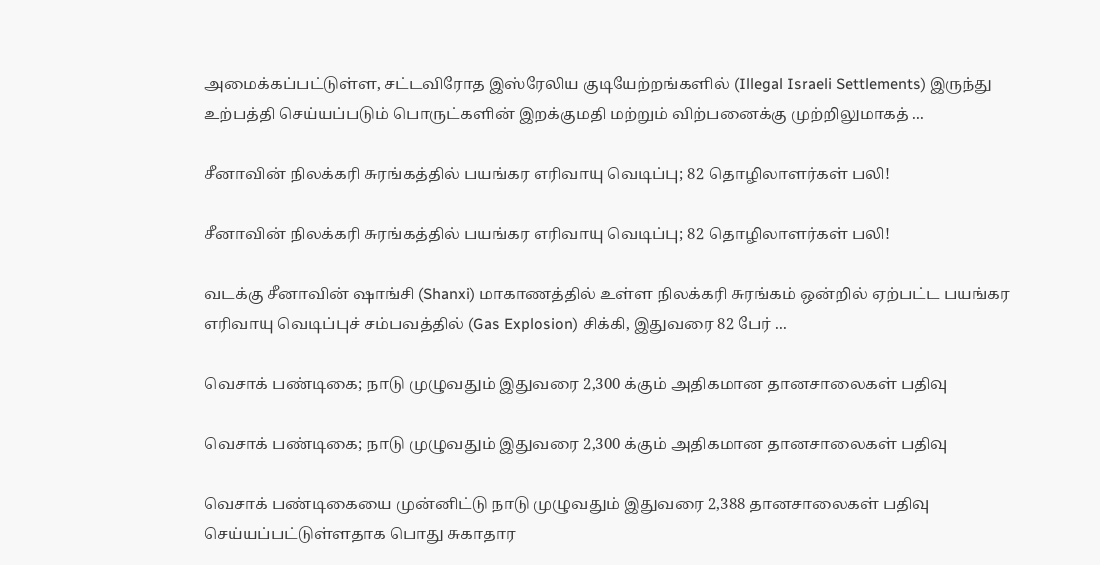அமைக்கப்பட்டுள்ள, சட்டவிரோத இஸ்ரேலிய குடியேற்றங்களில் (Illegal Israeli Settlements) இருந்து உற்பத்தி செய்யப்படும் பொருட்களின் இறக்குமதி மற்றும் விற்பனைக்கு முற்றிலுமாகத் ...

சீனாவின் நிலக்கரி சுரங்கத்தில் பயங்கர எரிவாயு வெடிப்பு; 82 தொழிலாளர்கள் பலி!

சீனாவின் நிலக்கரி சுரங்கத்தில் பயங்கர எரிவாயு வெடிப்பு; 82 தொழிலாளர்கள் பலி!

வடக்கு சீனாவின் ஷாங்சி (Shanxi) மாகாணத்தில் உள்ள நிலக்கரி சுரங்கம் ஒன்றில் ஏற்பட்ட பயங்கர எரிவாயு வெடிப்புச் சம்பவத்தில் (Gas Explosion) சிக்கி, இதுவரை 82 பேர் ...

வெசாக் பண்டிகை; நாடு முழுவதும் இதுவரை 2,300 க்கும் அதிகமான தானசாலைகள் பதிவு

வெசாக் பண்டிகை; நாடு முழுவதும் இதுவரை 2,300 க்கும் அதிகமான தானசாலைகள் பதிவு

வெசாக் பண்டிகையை முன்னிட்டு நாடு முழுவதும் இதுவரை 2,388 தானசாலைகள் பதிவு செய்யப்பட்டுள்ளதாக பொது சுகாதார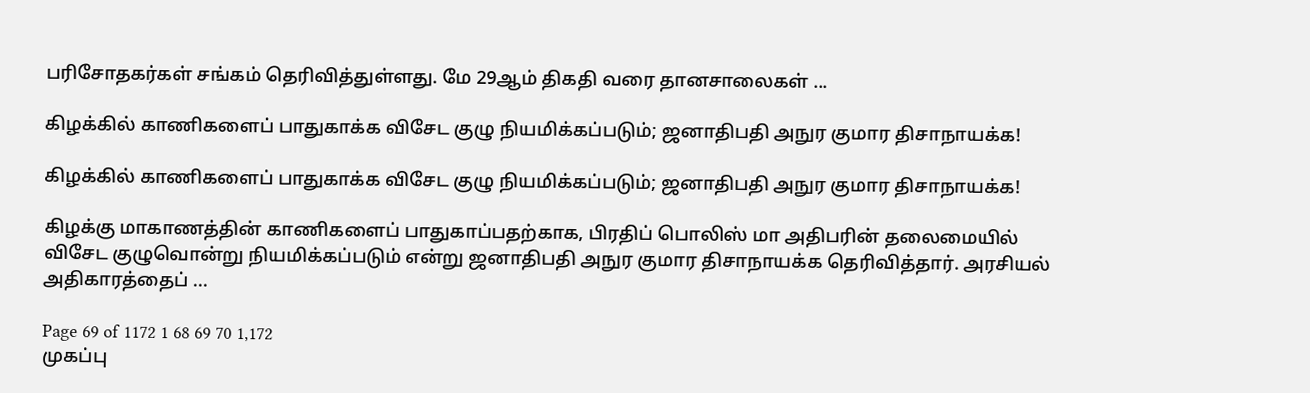பரிசோதகர்கள் சங்கம் தெரிவித்துள்ளது. மே 29ஆம் திகதி வரை தானசாலைகள் ...

கிழக்கில் காணிகளைப் பாதுகாக்க விசேட குழு நியமிக்கப்படும்; ஜனாதிபதி அநுர குமார திசாநாயக்க!

கிழக்கில் காணிகளைப் பாதுகாக்க விசேட குழு நியமிக்கப்படும்; ஜனாதிபதி அநுர குமார திசாநாயக்க!

கிழக்கு மாகாணத்தின் காணிகளைப் பாதுகாப்பதற்காக, பிரதிப் பொலிஸ் மா அதிபரின் தலைமையில் விசேட குழுவொன்று நியமிக்கப்படும் என்று ஜனாதிபதி அநுர குமார திசாநாயக்க தெரிவித்தார். அரசியல் அதிகாரத்தைப் ...

Page 69 of 1172 1 68 69 70 1,172
முகப்பு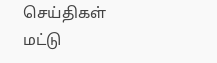செய்திகள்
மட்டு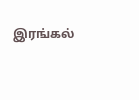இரங்கல்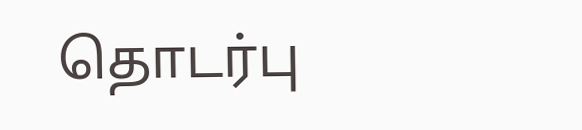தொடர்பு